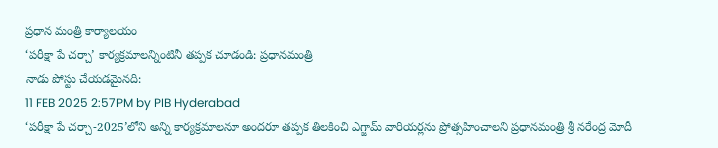ప్రధాన మంత్రి కార్యాలయం
‘పరీక్షా పే చర్చా’ కార్యక్రమాలన్నింటినీ తప్పక చూడండి: ప్రధానమంత్రి
నాడు పోస్టు చేయడమైనది:
11 FEB 2025 2:57PM by PIB Hyderabad
‘పరీక్షా పే చర్చా-2025’లోని అన్ని కార్యక్రమాలనూ అందరూ తప్పక తిలకించి ఎగ్జామ్ వారియర్లను ప్రోత్సహించాలని ప్రధానమంత్రి శ్రీ నరేంద్ర మోదీ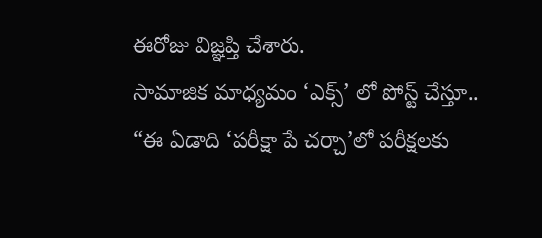ఈరోజు విజ్ఞప్తి చేశారు.
సామాజిక మాధ్యమం ‘ఎక్స్’ లో పోస్ట్ చేస్తూ..
“ఈ ఏడాది ‘పరీక్షా పే చర్చా’లో పరీక్షలకు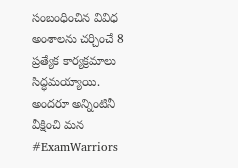సంబంధించిన వివిధ అంశాలను చర్చించే 8 ప్రత్యేక కార్యక్రమాలు సిద్ధమయ్యాయి. అందరూ అన్నింటినీ వీక్షించి మన #ExamWarriors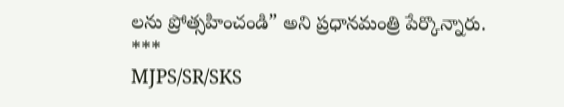లను ప్రోత్సహించండి” అని ప్రధానమంత్రి పేర్కొన్నారు.
***
MJPS/SR/SKS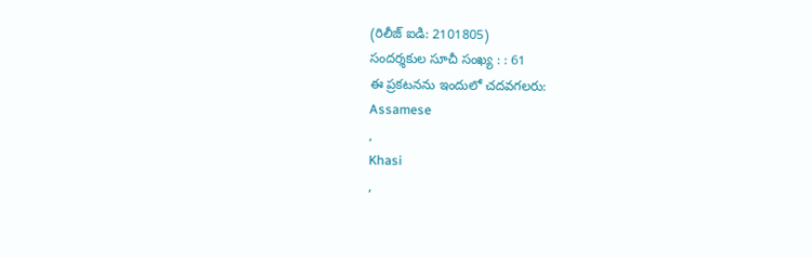(రిలీజ్ ఐడి: 2101805)
సందర్శకుల సూచీ సంఖ్య : : 61
ఈ ప్రకటనను ఇందులో చదవగలరు:
Assamese
,
Khasi
,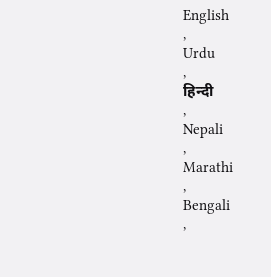English
,
Urdu
,
हिन्दी
,
Nepali
,
Marathi
,
Bengali
,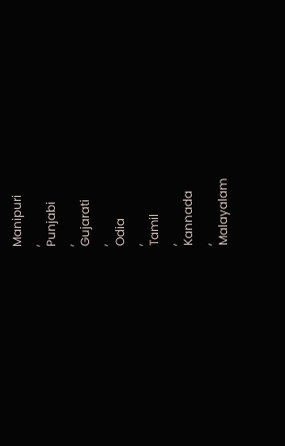Manipuri
,
Punjabi
,
Gujarati
,
Odia
,
Tamil
,
Kannada
,
Malayalam